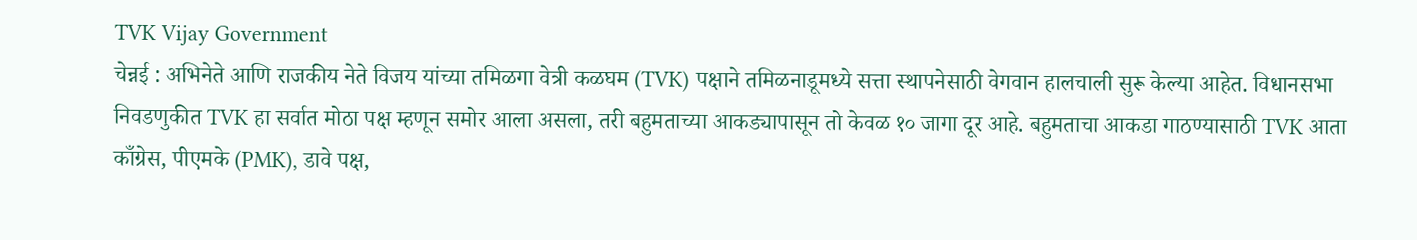TVK Vijay Government
चेन्नई : अभिनेते आणि राजकीय नेते विजय यांच्या तमिळगा वेत्री कळघम (TVK) पक्षाने तमिळनाडूमध्ये सत्ता स्थापनेसाठी वेगवान हालचाली सुरू केल्या आहेत. विधानसभा निवडणुकीत TVK हा सर्वात मोठा पक्ष म्हणून समोर आला असला, तरी बहुमताच्या आकड्यापासून तो केवळ १० जागा दूर आहे. बहुमताचा आकडा गाठण्यासाठी TVK आता काँग्रेस, पीएमके (PMK), डावे पक्ष,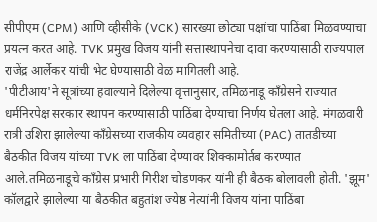सीपीएम (CPM) आणि व्हीसीके (VCK) सारख्या छोट्या पक्षांचा पाठिंबा मिळवण्याचा प्रयत्न करत आहे. TVK प्रमुख विजय यांनी सत्तास्थापनेचा दावा करण्यासाठी राज्यपाल राजेंद्र आर्लेकर यांची भेट घेण्यासाठी वेळ मागितली आहे.
'पीटीआय'ने सूत्रांच्या हवाल्याने दिलेल्या वृत्तानुसार, तमिळनाडू काँग्रेसने राज्यात धर्मनिरपेक्ष सरकार स्थापन करण्यासाठी पाठिंबा देण्याचा निर्णय घेतला आहे. मंगळवारी रात्री उशिरा झालेल्या काँग्रेसच्या राजकीय व्यवहार समितीच्या (PAC) तातडीच्या बैठकीत विजय यांच्या TVK ला पाठिंबा देण्यावर शिक्कामोर्तब करण्यात आले.तमिळनाडूचे काँग्रेस प्रभारी गिरीश चोडणकर यांनी ही बैठक बोलावली होती. 'झूम' कॉलद्वारे झालेल्या या बैठकीत बहुतांश ज्येष्ठ नेत्यांनी विजय यांना पाठिंबा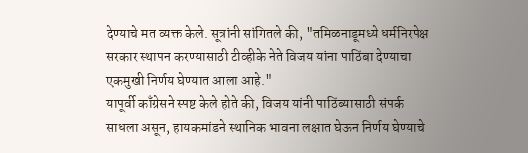देण्याचे मत व्यक्त केले. सूत्रांनी सांगितले की, "तमिळनाडूमध्ये धर्मनिरपेक्ष सरकार स्थापन करण्यासाठी टीव्हीके नेते विजय यांना पाठिंबा देण्याचा एकमुखी निर्णय घेण्यात आला आहे."
यापूर्वी काँग्रेसने स्पष्ट केले होते की, विजय यांनी पाठिंब्यासाठी संपर्क साधला असून, हायकमांडने स्थानिक भावना लक्षात घेऊन निर्णय घेण्याचे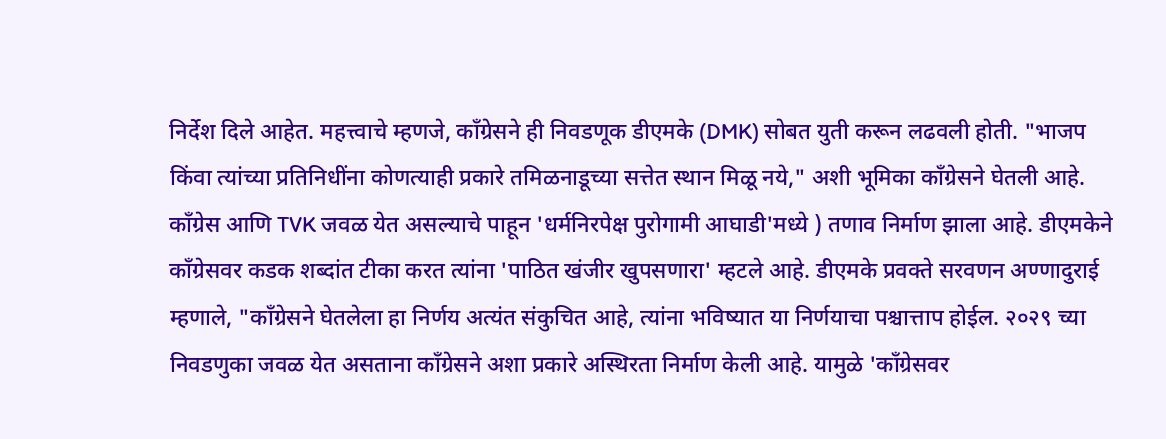निर्देश दिले आहेत. महत्त्वाचे म्हणजे, काँग्रेसने ही निवडणूक डीएमके (DMK) सोबत युती करून लढवली होती. "भाजप किंवा त्यांच्या प्रतिनिधींना कोणत्याही प्रकारे तमिळनाडूच्या सत्तेत स्थान मिळू नये," अशी भूमिका काँग्रेसने घेतली आहे.
काँग्रेस आणि TVK जवळ येत असल्याचे पाहून 'धर्मनिरपेक्ष पुरोगामी आघाडी'मध्ये ) तणाव निर्माण झाला आहे. डीएमकेने काँग्रेसवर कडक शब्दांत टीका करत त्यांना 'पाठित खंजीर खुपसणारा' म्हटले आहे. डीएमके प्रवक्ते सरवणन अण्णादुराई म्हणाले, "काँग्रेसने घेतलेला हा निर्णय अत्यंत संकुचित आहे, त्यांना भविष्यात या निर्णयाचा पश्चात्ताप होईल. २०२९ च्या निवडणुका जवळ येत असताना काँग्रेसने अशा प्रकारे अस्थिरता निर्माण केली आहे. यामुळे 'काँग्रेसवर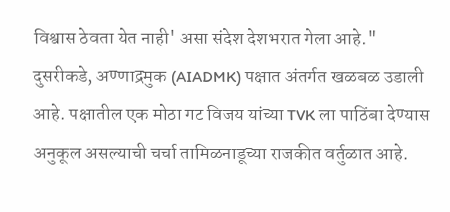विश्वास ठेवता येत नाही' असा संदेश देशभरात गेला आहे."
दुसरीकडे, अण्णाद्रमुक (AIADMK) पक्षात अंतर्गत खळबळ उडाली आहे. पक्षातील एक मोठा गट विजय यांच्या TVK ला पाठिंबा देण्यास अनुकूल असल्याची चर्चा तामिळनाडूच्या राजकीत वर्तुळात आहे.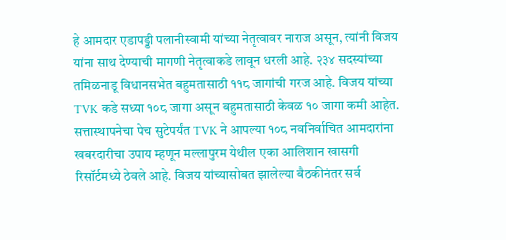हे आमदार एडापड्डी पलानीस्वामी यांच्या नेतृत्वावर नाराज असून, त्यांनी विजय यांना साथ देण्याची मागणी नेतृत्वाकडे लावून धरली आहे. २३४ सदस्यांच्या तमिळनाडू विधानसभेत बहुमतासाठी ११८ जागांची गरज आहे. विजय यांच्या TVK कडे सध्या १०८ जागा असून बहुमतासाठी केवळ १० जागा कमी आहेत.
सत्तास्थापनेचा पेच सुटेपर्यंत TVK ने आपल्या १०८ नवनिर्वाचित आमदारांना खबरदारीचा उपाय म्हणून मल्लापुरम येथील एका आलिशान खासगी रिसॉर्टमध्ये ठेवले आहे. विजय यांच्यासोबत झालेल्या बैठकीनंतर सर्व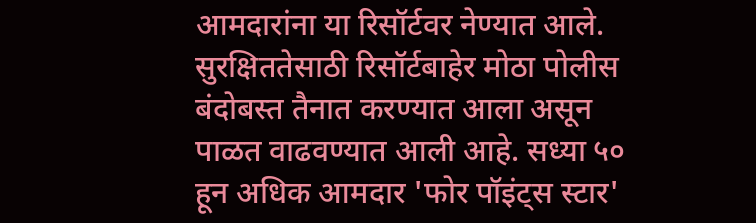आमदारांना या रिसॉर्टवर नेण्यात आले. सुरक्षिततेसाठी रिसॉर्टबाहेर मोठा पोलीस बंदोबस्त तैनात करण्यात आला असून पाळत वाढवण्यात आली आहे. सध्या ५० हून अधिक आमदार 'फोर पॉइंट्स स्टार'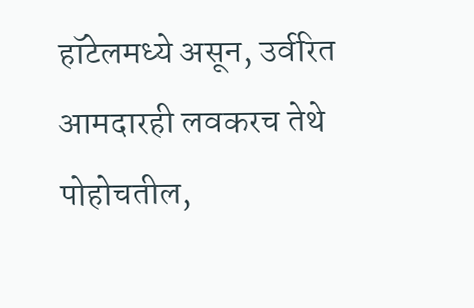हॉटेलमध्ये असून, उर्वरित आमदारही लवकरच तेथे पोहोचतील,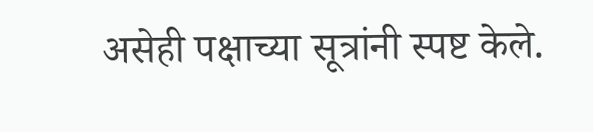असेही पक्षाच्या सूत्रांनी स्पष्ट केले.